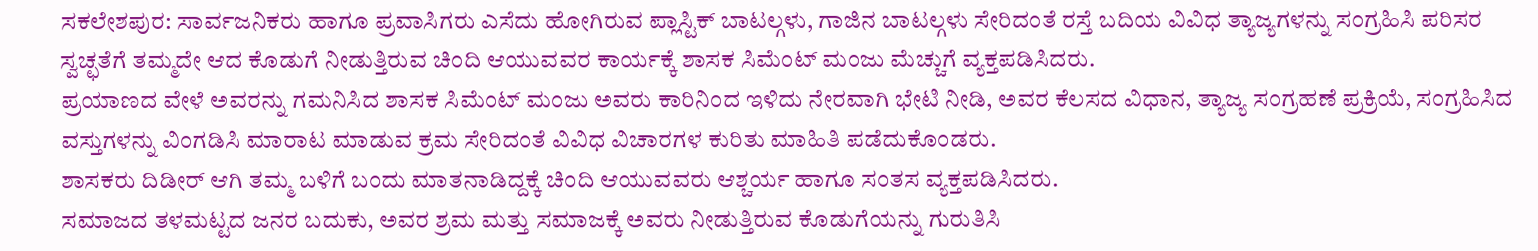ಸಕಲೇಶಪುರ: ಸಾರ್ವಜನಿಕರು ಹಾಗೂ ಪ್ರವಾಸಿಗರು ಎಸೆದು ಹೋಗಿರುವ ಪ್ಲಾಸ್ಟಿಕ್ ಬಾಟಲ್ಗಳು, ಗಾಜಿನ ಬಾಟಲ್ಗಳು ಸೇರಿದಂತೆ ರಸ್ತೆ ಬದಿಯ ವಿವಿಧ ತ್ಯಾಜ್ಯಗಳನ್ನು ಸಂಗ್ರಹಿಸಿ ಪರಿಸರ ಸ್ವಚ್ಛತೆಗೆ ತಮ್ಮದೇ ಆದ ಕೊಡುಗೆ ನೀಡುತ್ತಿರುವ ಚಿಂದಿ ಆಯುವವರ ಕಾರ್ಯಕ್ಕೆ ಶಾಸಕ ಸಿಮೆಂಟ್ ಮಂಜು ಮೆಚ್ಚುಗೆ ವ್ಯಕ್ತಪಡಿಸಿದರು.
ಪ್ರಯಾಣದ ವೇಳೆ ಅವರನ್ನು ಗಮನಿಸಿದ ಶಾಸಕ ಸಿಮೆಂಟ್ ಮಂಜು ಅವರು ಕಾರಿನಿಂದ ಇಳಿದು ನೇರವಾಗಿ ಭೇಟಿ ನೀಡಿ, ಅವರ ಕೆಲಸದ ವಿಧಾನ, ತ್ಯಾಜ್ಯ ಸಂಗ್ರಹಣೆ ಪ್ರಕ್ರಿಯೆ, ಸಂಗ್ರಹಿಸಿದ ವಸ್ತುಗಳನ್ನು ವಿಂಗಡಿಸಿ ಮಾರಾಟ ಮಾಡುವ ಕ್ರಮ ಸೇರಿದಂತೆ ವಿವಿಧ ವಿಚಾರಗಳ ಕುರಿತು ಮಾಹಿತಿ ಪಡೆದುಕೊಂಡರು.
ಶಾಸಕರು ದಿಡೀರ್ ಆಗಿ ತಮ್ಮ ಬಳಿಗೆ ಬಂದು ಮಾತನಾಡಿದ್ದಕ್ಕೆ ಚಿಂದಿ ಆಯುವವರು ಆಶ್ಚರ್ಯ ಹಾಗೂ ಸಂತಸ ವ್ಯಕ್ತಪಡಿಸಿದರು.
ಸಮಾಜದ ತಳಮಟ್ಟದ ಜನರ ಬದುಕು, ಅವರ ಶ್ರಮ ಮತ್ತು ಸಮಾಜಕ್ಕೆ ಅವರು ನೀಡುತ್ತಿರುವ ಕೊಡುಗೆಯನ್ನು ಗುರುತಿಸಿ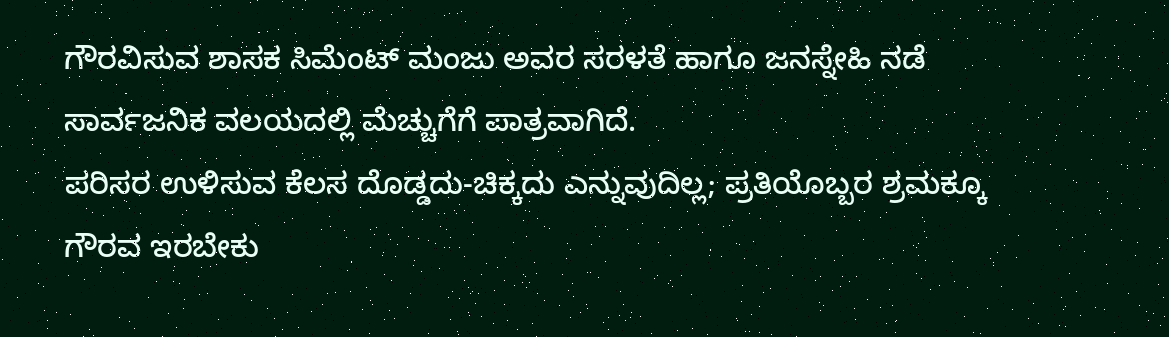ಗೌರವಿಸುವ ಶಾಸಕ ಸಿಮೆಂಟ್ ಮಂಜು ಅವರ ಸರಳತೆ ಹಾಗೂ ಜನಸ್ನೇಹಿ ನಡೆ ಸಾರ್ವಜನಿಕ ವಲಯದಲ್ಲಿ ಮೆಚ್ಚುಗೆಗೆ ಪಾತ್ರವಾಗಿದೆ.
ಪರಿಸರ ಉಳಿಸುವ ಕೆಲಸ ದೊಡ್ಡದು-ಚಿಕ್ಕದು ಎನ್ನುವುದಿಲ್ಲ; ಪ್ರತಿಯೊಬ್ಬರ ಶ್ರಮಕ್ಕೂ ಗೌರವ ಇರಬೇಕು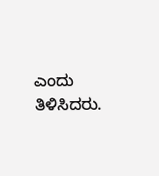ಎಂದು ತಿಳಿಸಿದರು.